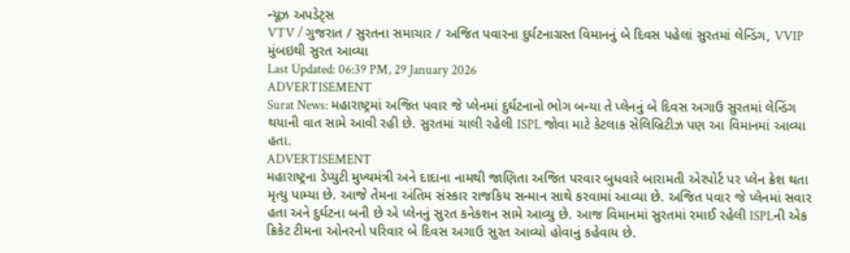ન્યૂઝ અપડેટ્સ
VTV / ગુજરાત / સુરતના સમાચાર / અજિત પવારના દુર્ઘટનાગ્રસ્ત વિમાનનું બે દિવસ પહેલાં સુરતમાં લેન્ડિંગ, VVIP મુંબઇથી સુરત આવ્યા
Last Updated: 06:39 PM, 29 January 2026
ADVERTISEMENT
Surat News: મહારાષ્ટ્રમાં અજિત પવાર જે પ્લેનમાં દુર્ઘટનાનો ભોગ બન્યા તે પ્લેનનું બે દિવસ અગાઉ સુરતમાં લેન્ડિંગ થયાની વાત સામે આવી રહી છે. સુરતમાં ચાલી રહેલી ISPL જોવા માટે કેટલાક સેલિબ્રિટીઝ પણ આ વિમાનમાં આવ્યા હતા.
ADVERTISEMENT
મહારાષ્ટ્રના ડેપ્યુટી મુખ્યમંત્રી અને દાદાના નામથી જાણિતા અજિત પરવાર બુધવારે બારામતી એરપોર્ટ પર પ્લેન ક્રેશ થતા મૃત્યુ પામ્યા છે. આજે તેમના અંતિમ સંસ્કાર રાજકિય સન્માન સાથે કરવામાં આવ્યા છે. અજિત પવાર જે પ્લેનમાં સવાર હતા અને દુર્ઘટના બની છે એ પ્લેનનું સુરત કનેકશન સામે આવ્યુ છે. આજ વિમાનમાં સુરતમાં રમાઈ રહેલી ISPLની એક ક્રિકેટ ટીમના ઓનરનો પરિવાર બે દિવસ અગાઉ સુરત આવ્યો હોવાનું કહેવાય છે.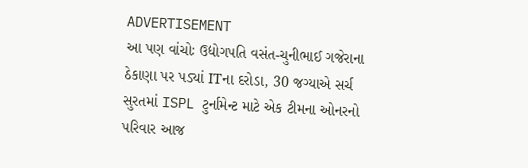ADVERTISEMENT
આ પણ વાંચોઃ ઉદ્યોગપતિ વસંત-ચુનીભાઈ ગજેરાના ઠેકાણા પર પડ્યાં ITના દરોડા, 30 જગ્યાએ સર્ચ
સુરતમાં ISPL ટુર્નામેન્ટ માટે એક ટીમના ઓનરનો પરિવાર આજ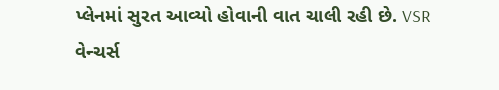પ્લેનમાં સુરત આવ્યો હોવાની વાત ચાલી રહી છે. VSR વેન્ચર્સ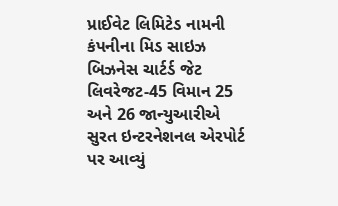પ્રાઈવેટ લિમિટેડ નામની કંપનીના મિડ સાઇઝ બિઝનેસ ચાર્ટર્ડ જેટ લિવરેજટ-45 વિમાન 25 અને 26 જાન્યુઆરીએ સુરત ઇન્ટરનેશનલ એરપોર્ટ પર આવ્યું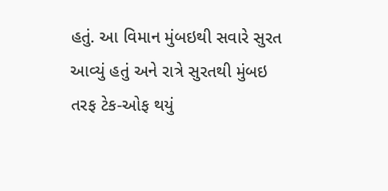હતું. આ વિમાન મુંબઇથી સવારે સુરત આવ્યું હતું અને રાત્રે સુરતથી મુંબઇ તરફ ટેક-ઓફ થયું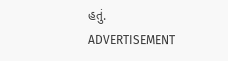હતું.
ADVERTISEMENT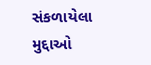સંકળાયેલા મુદ્દાઓ